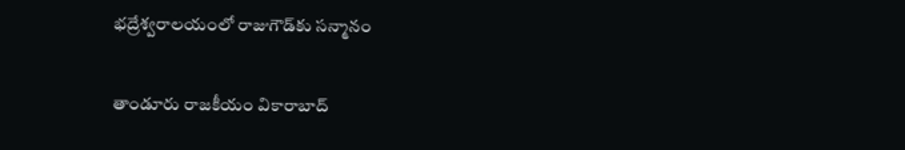భ‌ద్రేశ్వ‌రాల‌యంలో రాజుగౌడ్‌కు స‌న్మానం

తాండూరు రాజకీయం వికారాబాద్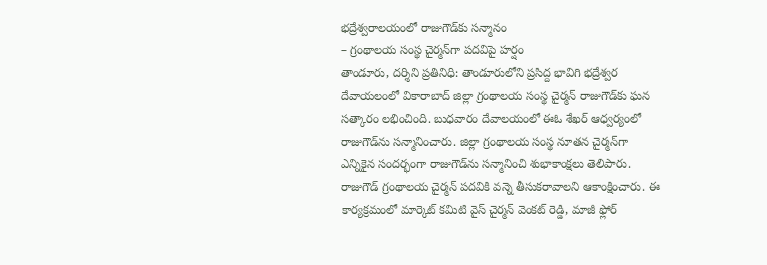భ‌ద్రేశ్వ‌రాల‌యంలో రాజుగౌడ్‌కు స‌న్మానం
– గ్రంథాల‌య సంస్థ చైర్మ‌న్‌గా ప‌ద‌విపై హ‌ర్షం
తాండూరు, ద‌ర్శిని ప్ర‌తినిధి: తాండూరులోని ప్ర‌సిద్ద భావిగి భ‌ద్రేశ్వ‌ర దేవాయ‌లంలో వికారాబాద్ జిల్లా గ్రంథాల‌య సంస్థ చైర్మ‌న్ రాజుగౌడ్‌కు ఘ‌న స‌త్కారం ల‌భించింది. బుధ‌వారం దేవాల‌యంలో ఈఓ శేఖ‌ర్ ఆధ్వ‌ర్యంలో రాజుగౌడ్‌ను స‌న్మానించారు. జిల్లా గ్రంథాల‌య సంస్థ నూత‌న చైర్మ‌న్‌గా ఎన్నికైన సంద‌ర్భంగా రాజుగౌడ్‌ను స‌న్మానించి శుభాకాంక్ష‌లు తెలిపారు. రాజుగౌడ్ గ్రంథాల‌య చైర్మ‌న్ ప‌ద‌వికి వ‌న్నె తీసుక‌రావాల‌ని ఆకాంక్షించారు. ఈ కార్య‌క్ర‌మంలో మార్కెట్ క‌మిటి వైస్ చైర్మ‌న్ వెంకట్ రెడ్డి, మాజీ ఫ్లోర్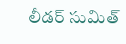లీడ‌ర్ సుమిత్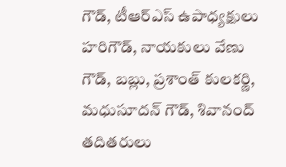గౌడ్, టీఆర్ఎస్ ఉపాధ్య‌క్షులు హ‌రిగౌడ్, నాయ‌కులు వేణు గౌడ్, బబ్లు, ప్రశాంత్ కులకర్ణి, మధుసూదన్ గౌడ్, శివానంద్ తదితరులు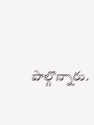పాల్గొన్నారు.